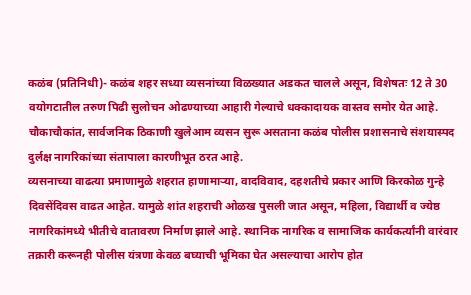कळंब (प्रतिनिधी)- कळंब शहर सध्या व्यसनांच्या विळख्यात अडकत चालले असून, विशेषतः 12 ते 30 वयोगटातील तरुण पिढी सुलोचन ओढण्याच्या आहारी गेल्याचे धक्कादायक वास्तव समोर येत आहे. चौकाचौकांत, सार्वजनिक ठिकाणी खुलेआम व्यसन सुरू असताना कळंब पोलीस प्रशासनाचे संशयास्पद दुर्लक्ष नागरिकांच्या संतापाला कारणीभूत ठरत आहे.
व्यसनाच्या वाढत्या प्रमाणामुळे शहरात हाणामाऱ्या, वादविवाद, दहशतीचे प्रकार आणि किरकोळ गुन्हे दिवसेंदिवस वाढत आहेत. यामुळे शांत शहराची ओळख पुसली जात असून, महिला, विद्यार्थी व ज्येष्ठ नागरिकांमध्ये भीतीचे वातावरण निर्माण झाले आहे. स्थानिक नागरिक व सामाजिक कार्यकर्त्यांनी वारंवार तक्रारी करूनही पोलीस यंत्रणा केवळ बघ्याची भूमिका घेत असल्याचा आरोप होत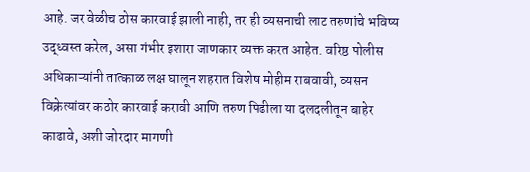आहे. जर वेळीच ठोस कारवाई झाली नाही, तर ही व्यसनाची लाट तरुणांचे भविष्य उद्ध्वस्त करेल, असा गंभीर इशारा जाणकार व्यक्त करत आहेत. वरिष्ठ पोलीस अधिकाऱ्यांनी तात्काळ लक्ष घालून शहरात विशेष मोहीम राबवावी, व्यसन विक्रेत्यांवर कठोर कारवाई करावी आणि तरुण पिढीला या दलदलीतून बाहेर काढावे, अशी जोरदार मागणी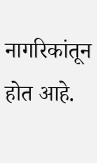नागरिकांतून होत आहे.